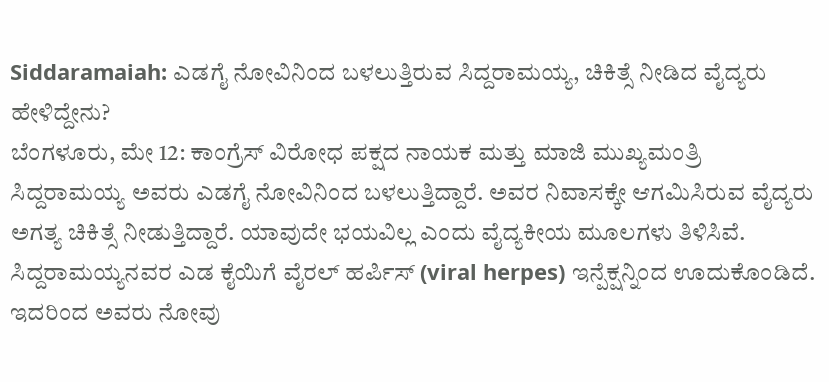Siddaramaiah: ಎಡಗೈ ನೋವಿನಿಂದ ಬಳಲುತ್ತಿರುವ ಸಿದ್ದರಾಮಯ್ಯ, ಚಿಕಿತ್ಸೆ ನೀಡಿದ ವೈದ್ಯರು ಹೇಳಿದ್ದೇನು?
ಬೆಂಗಳೂರು, ಮೇ 12: ಕಾಂಗ್ರೆಸ್ ವಿರೋಧ ಪಕ್ಷದ ನಾಯಕ ಮತ್ತು ಮಾಜಿ ಮುಖ್ಯಮಂತ್ರಿ ಸಿದ್ದರಾಮಯ್ಯ ಅವರು ಎಡಗೈ ನೋವಿನಿಂದ ಬಳಲುತ್ತಿದ್ದಾರೆ. ಅವರ ನಿವಾಸಕ್ಕೇ ಆಗಮಿಸಿರುವ ವೈದ್ಯರು ಅಗತ್ಯ ಚಿಕಿತ್ಸೆ ನೀಡುತ್ತಿದ್ದಾರೆ. ಯಾವುದೇ ಭಯವಿಲ್ಲ ಎಂದು ವೈದ್ಯಕೀಯ ಮೂಲಗಳು ತಿಳಿಸಿವೆ.
ಸಿದ್ದರಾಮಯ್ಯನವರ ಎಡ ಕೈಯಿಗೆ ವೈರಲ್ ಹರ್ಪಿಸ್ (viral herpes) ಇನ್ಪೆಕ್ಷನ್ನಿಂದ ಊದುಕೊಂಡಿದೆ. ಇದರಿಂದ ಅವರು ನೋವು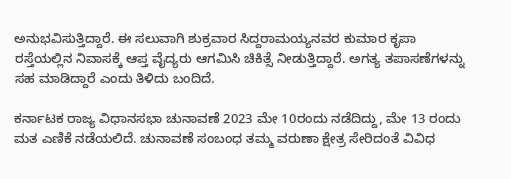ಅನುಭವಿಸುತ್ತಿದ್ದಾರೆ. ಈ ಸಲುವಾಗಿ ಶುಕ್ರವಾರ ಸಿದ್ದರಾಮಯ್ಯನವರ ಕುಮಾರ ಕೃಪಾ ರಸ್ತೆಯಲ್ಲಿನ ನಿವಾಸಕ್ಕೆ ಆಪ್ತ ವೈದ್ಯರು ಆಗಮಿಸಿ ಚಿಕಿತ್ಸೆ ನೀಡುತ್ತಿದ್ದಾರೆ. ಅಗತ್ಯ ತಪಾಸಣೆಗಳನ್ನು ಸಹ ಮಾಡಿದ್ದಾರೆ ಎಂದು ತಿಳಿದು ಬಂದಿದೆ.

ಕರ್ನಾಟಕ ರಾಜ್ಯ ವಿಧಾನಸಭಾ ಚುನಾವಣೆ 2023 ಮೇ 10ರಂದು ನಡೆದಿದ್ದು, ಮೇ 13 ರಂದು ಮತ ಎಣಿಕೆ ನಡೆಯಲಿದೆ. ಚುನಾವಣೆ ಸಂಬಂಧ ತಮ್ಮ ವರುಣಾ ಕ್ಷೇತ್ರ ಸೇರಿದಂತೆ ವಿವಿಧ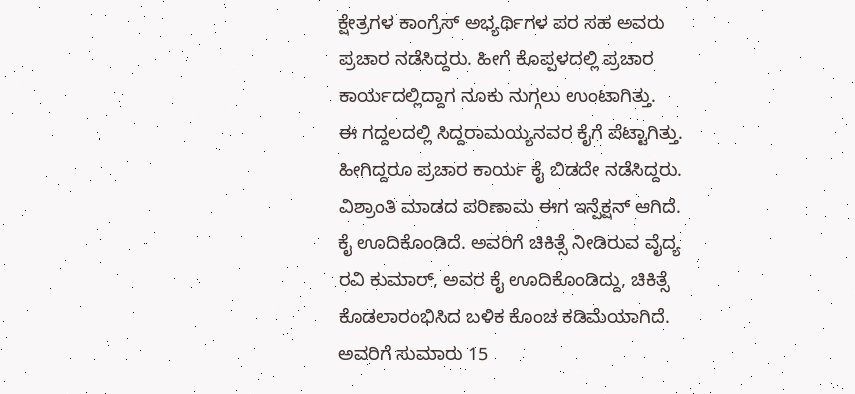ಕ್ಷೇತ್ರಗಳ ಕಾಂಗ್ರೆಸ್ ಅಭ್ಯರ್ಥಿಗಳ ಪರ ಸಹ ಅವರು ಪ್ರಚಾರ ನಡೆಸಿದ್ದರು. ಹೀಗೆ ಕೊಪ್ಪಳದಲ್ಲಿ ಪ್ರಚಾರ ಕಾರ್ಯದಲ್ಲಿದ್ದಾಗ ನೂಕು ನುಗ್ಗಲು ಉಂಟಾಗಿತ್ತು.
ಈ ಗದ್ದಲದಲ್ಲಿ ಸಿದ್ದರಾಮಯ್ಯನವರ ಕೈಗೆ ಪೆಟ್ಟಾಗಿತ್ತು. ಹೀಗಿದ್ದರೂ ಪ್ರಚಾರ ಕಾರ್ಯ ಕೈ ಬಿಡದೇ ನಡೆಸಿದ್ದರು. ವಿಶ್ರಾಂತಿ ಮಾಡದ ಪರಿಣಾಮ ಈಗ ಇನ್ಪೆಕ್ಷನ್ ಆಗಿದೆ. ಕೈ ಊದಿಕೊಂಡಿದೆ. ಅವರಿಗೆ ಚಿಕಿತ್ಸೆ ನೀಡಿರುವ ವೈದ್ಯ ರವಿ ಕುಮಾರ್, ಅವರ ಕೈ ಊದಿಕೊಂಡಿದ್ದು, ಚಿಕಿತ್ಸೆ ಕೊಡಲಾರಂಭಿಸಿದ ಬಳಿಕ ಕೊಂಚ ಕಡಿಮೆಯಾಗಿದೆ. ಅವರಿಗೆ ಸುಮಾರು 15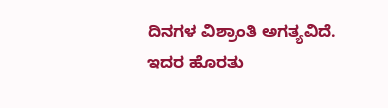ದಿನಗಳ ವಿಶ್ರಾಂತಿ ಅಗತ್ಯವಿದೆ. ಇದರ ಹೊರತು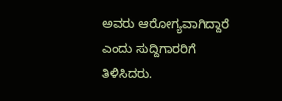ಅವರು ಆರೋಗ್ಯವಾಗಿದ್ದಾರೆ ಎಂದು ಸುದ್ದಿಗಾರರಿಗೆ ತಿಳಿಸಿದರು.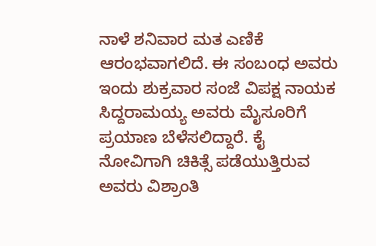ನಾಳೆ ಶನಿವಾರ ಮತ ಎಣಿಕೆ ಆರಂಭವಾಗಲಿದೆ. ಈ ಸಂಬಂಧ ಅವರು ಇಂದು ಶುಕ್ರವಾರ ಸಂಜೆ ವಿಪಕ್ಷ ನಾಯಕ ಸಿದ್ದರಾಮಯ್ಯ ಅವರು ಮೈಸೂರಿಗೆ ಪ್ರಯಾಣ ಬೆಳೆಸಲಿದ್ದಾರೆ. ಕೈ ನೋವಿಗಾಗಿ ಚಿಕಿತ್ಸೆ ಪಡೆಯುತ್ತಿರುವ ಅವರು ವಿಶ್ರಾಂತಿ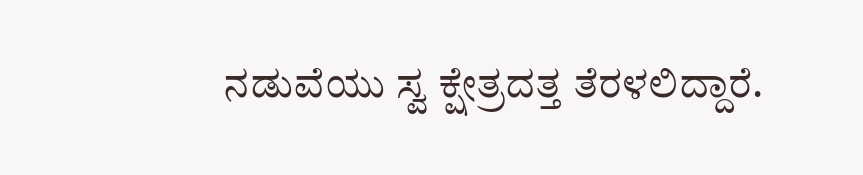ನಡುವೆಯು ಸ್ವ ಕ್ಷೇತ್ರದತ್ತ ತೆರಳಲಿದ್ದಾರೆ.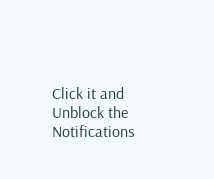Click it and Unblock the Notifications